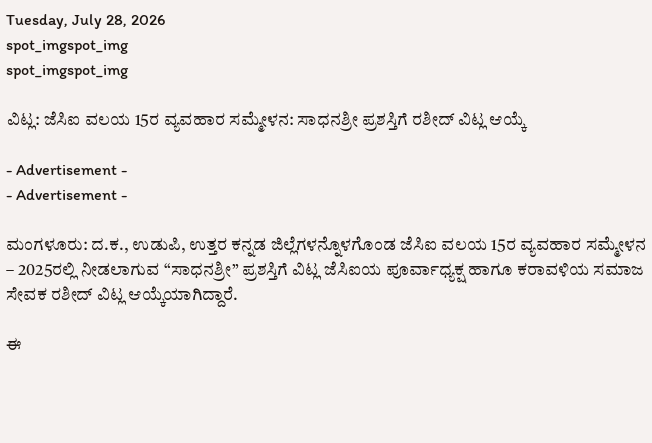Tuesday, July 28, 2026
spot_imgspot_img
spot_imgspot_img

ವಿಟ್ಲ: ಜೆಸಿಐ ವಲಯ 15ರ ವ್ಯವಹಾರ ಸಮ್ಮೇಳನ: ಸಾಧನಶ್ರೀ ಪ್ರಶಸ್ತಿಗೆ ರಶೀದ್‌ ವಿಟ್ಲ ಆಯ್ಕೆ

- Advertisement -
- Advertisement -

ಮಂಗಳೂರು: ದ.ಕ., ಉಡುಪಿ, ಉತ್ತರ ಕನ್ನಡ ಜಿಲ್ಲೆಗಳನ್ನೊಳಗೊಂಡ ಜೆಸಿಐ ವಲಯ 15ರ ವ್ಯವಹಾರ ಸಮ್ಮೇಳನ – 2025ರಲ್ಲಿ ನೀಡಲಾಗುವ “ಸಾಧನಶ್ರೀ” ಪ್ರಶಸ್ತಿಗೆ ವಿಟ್ಲ ಜೆಸಿಐಯ ಪೂರ್ವಾಧ್ಯಕ್ಷ ಹಾಗೂ ಕರಾವಳಿಯ ಸಮಾಜ ಸೇವಕ ರಶೀದ್‌ ವಿಟ್ಲ ಆಯ್ಕೆಯಾಗಿದ್ದಾರೆ.

ಈ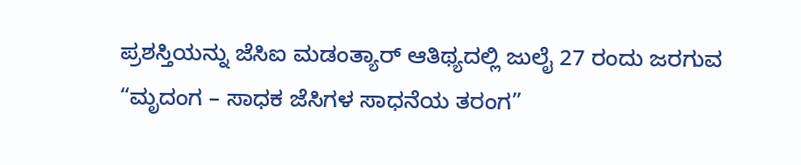ಪ್ರಶಸ್ತಿಯನ್ನು ಜೆಸಿಐ ಮಡಂತ್ಯಾ‌ರ್ ಆತಿಥ್ಯದಲ್ಲಿ ಜುಲೈ 27 ರಂದು ಜರಗುವ “ಮೃದಂಗ – ಸಾಧಕ ಜೆಸಿಗಳ ಸಾಧನೆಯ ತರಂಗ”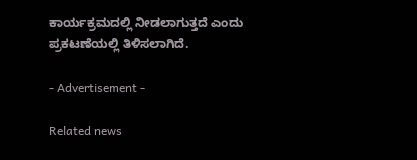ಕಾರ್ಯಕ್ರಮದಲ್ಲಿ ನೀಡಲಾಗುತ್ತದೆ ಎಂದು ಪ್ರಕಟಣೆಯಲ್ಲಿ ತಿಳಿಸಲಾಗಿದೆ.

- Advertisement -

Related news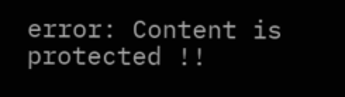error: Content is protected !!